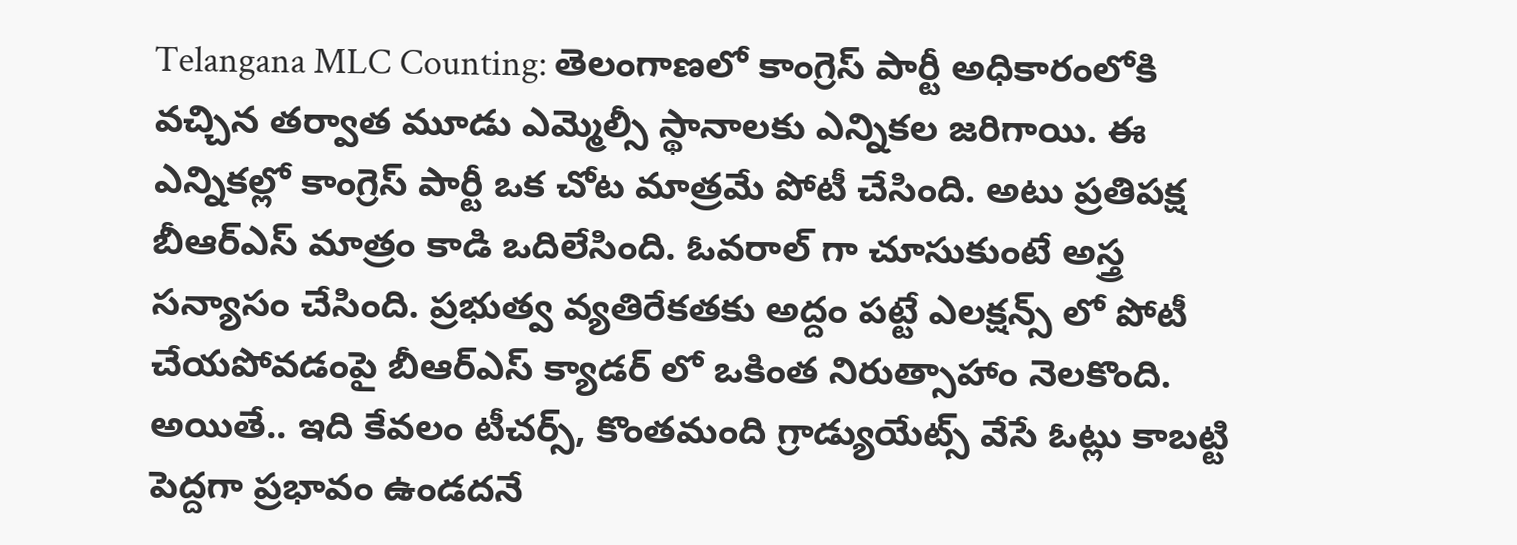Telangana MLC Counting: తెలంగాణలో కాంగ్రెస్ పార్టీ అధికారంలోకి వచ్చిన తర్వాత మూడు ఎమ్మెల్సీ స్థానాలకు ఎన్నికల జరిగాయి. ఈ ఎన్నికల్లో కాంగ్రెస్ పార్టీ ఒక చోట మాత్రమే పోటీ చేసింది. అటు ప్రతిపక్ష బీఆర్ఎస్ మాత్రం కాడి ఒదిలేసింది. ఓవరాల్ గా చూసుకుంటే అస్త్ర సన్యాసం చేసింది. ప్రభుత్వ వ్యతిరేకతకు అద్దం పట్టే ఎలక్షన్స్ లో పోటీ చేయపోవడంపై బీఆర్ఎస్ క్యాడర్ లో ఒకింత నిరుత్సాహాం నెలకొంది. అయితే.. ఇది కేవలం టీచర్స్, కొంతమంది గ్రాడ్యుయేట్స్ వేసే ఓట్లు కాబట్టి పెద్దగా ప్రభావం ఉండదనే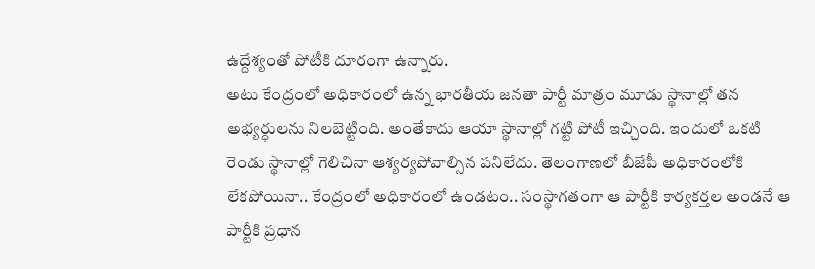ఉద్దేశ్యంతో పోటీకి దూరంగా ఉన్నారు.
అటు కేంద్రంలో అధికారంలో ఉన్న భారతీయ జనతా పార్టీ మాత్రం మూడు స్థానాల్లో తన అభ్యర్ధులను నిలబెట్టింది. అంతేకాదు ఆయా స్థానాల్లో గట్టి పోటీ ఇచ్చింది. ఇందులో ఒకటి రెండు స్థానాల్లో గెలిచినా ఆశ్యర్యపోవాల్సిన పనిలేదు. తెలంగాణలో బీజేపీ అధికారంలోకి లేకపోయినా.. కేంద్రంలో అధికారంలో ఉండటం.. సంస్థాగతంగా ఆ పార్టీకి కార్యకర్తల అండనే ఆ పార్టీకి ప్రధాన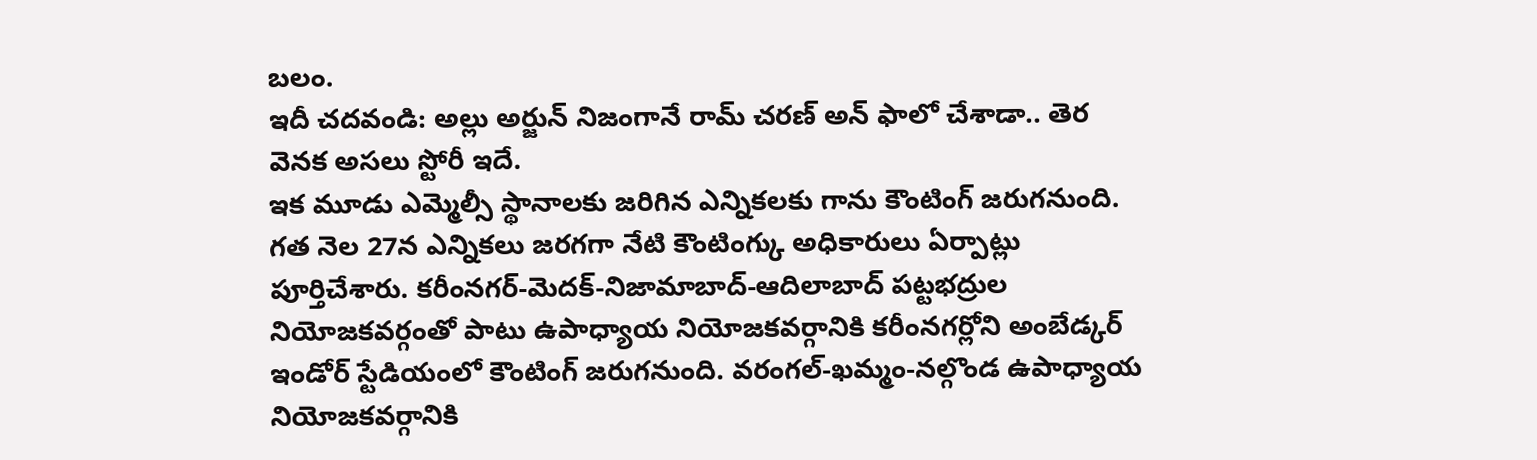బలం.
ఇదీ చదవండి: అల్లు అర్జున్ నిజంగానే రామ్ చరణ్ అన్ ఫాలో చేశాడా.. తెర వెనక అసలు స్టోరీ ఇదే.
ఇక మూడు ఎమ్మెల్సీ స్థానాలకు జరిగిన ఎన్నికలకు గాను కౌంటింగ్ జరుగనుంది. గత నెల 27న ఎన్నికలు జరగగా నేటి కౌంటింగ్కు అధికారులు ఏర్పాట్లు పూర్తిచేశారు. కరీంనగర్-మెదక్-నిజామాబాద్-ఆదిలాబాద్ పట్టభద్రుల నియోజకవర్గంతో పాటు ఉపాధ్యాయ నియోజకవర్గానికి కరీంనగర్లోని అంబేడ్కర్ ఇండోర్ స్టేడియంలో కౌంటింగ్ జరుగనుంది. వరంగల్-ఖమ్మం-నల్గొండ ఉపాధ్యాయ నియోజకవర్గానికి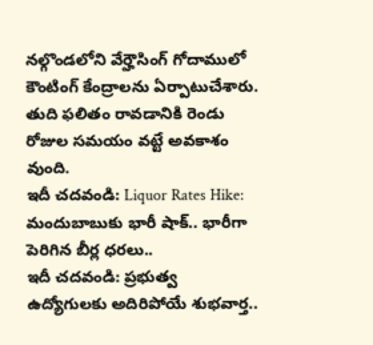నల్గొండలోని వేర్హౌసింగ్ గోదాములో కౌంటింగ్ కేంద్రాలను ఏర్పాటుచేశారు. తుది ఫలితం రావడానికి రెండు రోజుల సమయం వట్టే అవకాశం వుంది.
ఇదీ చదవండి: Liquor Rates Hike: మందుబాబుకు భారీ షాక్.. భారీగా పెరిగిన బీర్ల ధరలు..
ఇదీ చదవండి: ప్రభుత్వ ఉద్యోగులకు అదిరిపోయే శుభవార్త..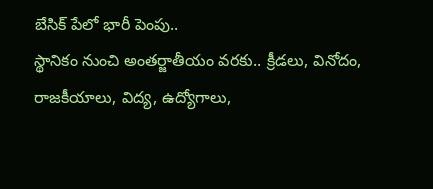బేసిక్ పేలో భారీ పెంపు..
స్థానికం నుంచి అంతర్జాతీయం వరకు.. క్రీడలు, వినోదం, రాజకీయాలు, విద్య, ఉద్యోగాలు,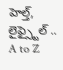హెల్త్, లైఫ్స్టైల్ .. A to Z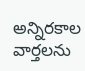అన్నిరకాల వార్తలను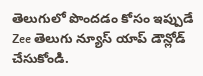తెలుగులో పొందడం కోసం ఇప్పుడే Zee తెలుగు న్యూస్ యాప్ డౌన్లోడ్ చేసుకోండి.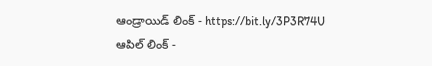ఆండ్రాయిడ్ లింక్ - https://bit.ly/3P3R74U
ఆపిల్ లింక్ -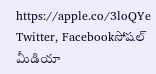https://apple.co/3loQYe
Twitter, Facebookసోషల్ మీడియా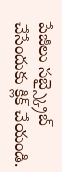పేజీలు సబ్స్క్రైబ్ చేసేందుకు క్లిక్ చేయండి.